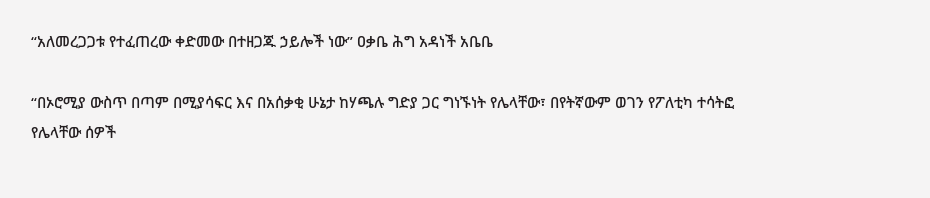“አለመረጋጋቱ የተፈጠረው ቀድመው በተዘጋጁ ኃይሎች ነው” ዐቃቤ ሕግ አዳነች አቤቤ

“በኦሮሚያ ውስጥ በጣም በሚያሳፍር እና በአሰቃቂ ሁኔታ ከሃጫሉ ግድያ ጋር ግነኙነት የሌላቸው፣ በየትኛውም ወገን የፖለቲካ ተሳትፎ የሌላቸው ሰዎች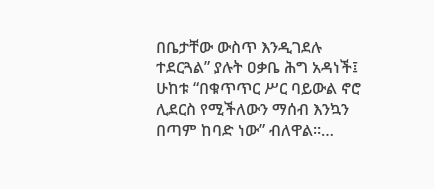በቤታቸው ውስጥ እንዲገደሉ ተደርጓል” ያሉት ዐቃቤ ሕግ አዳነች፤ ሁከቱ “በቁጥጥር ሥር ባይውል ኖሮ ሊደርስ የሚችለውን ማሰብ እንኳን በጣም ከባድ ነው” ብለዋል።…